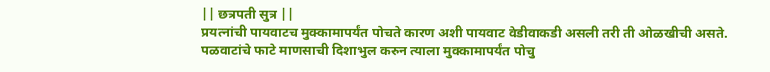|| छत्रपती सुत्र ||
प्रयत्नांची पायवाटच मुक्कामापर्यंत पोचते कारण अशी पायवाट वेडीवाकडी असली तरी ती ओळखीची असते.
पळवाटांचे फाटे माणसाची दिशाभुल करुन त्याला मुक्कामापर्यंत पोचु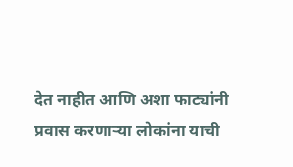देत नाहीत आणि अशा फाट्यांनी प्रवास करणाऱ्या लोकांना याची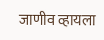जाणीव व्हायला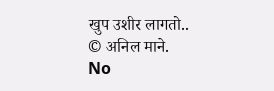खुप उशीर लागतो..
© अनिल माने.
No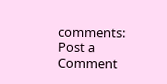comments:
Post a Comment